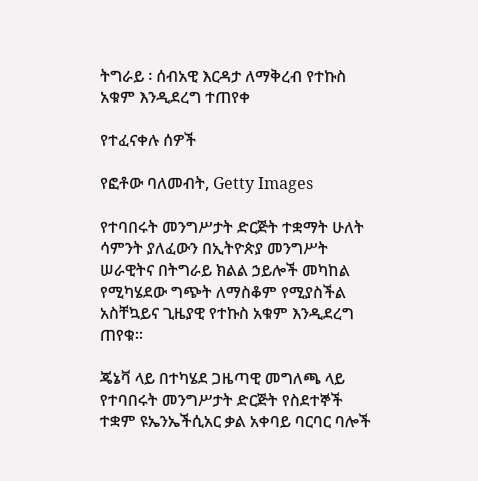ትግራይ ፡ ሰብአዊ እርዳታ ለማቅረብ የተኩስ አቁም እንዲደረግ ተጠየቀ

የተፈናቀሉ ሰዎች

የፎቶው ባለመብት, Getty Images

የተባበሩት መንግሥታት ድርጅት ተቋማት ሁለት ሳምንት ያለፈውን በኢትዮጵያ መንግሥት ሠራዊትና በትግራይ ክልል ኃይሎች መካከል የሚካሄደው ግጭት ለማስቆም የሚያስችል አስቸኳይና ጊዜያዊ የተኩስ አቁም እንዲደረግ ጠየቁ።

ጄኔቫ ላይ በተካሄደ ጋዜጣዊ መግለጫ ላይ የተባበሩት መንግሥታት ድርጅት የስደተኞች ተቋም ዩኤንኤችሲአር ቃል አቀባይ ባርባር ባሎች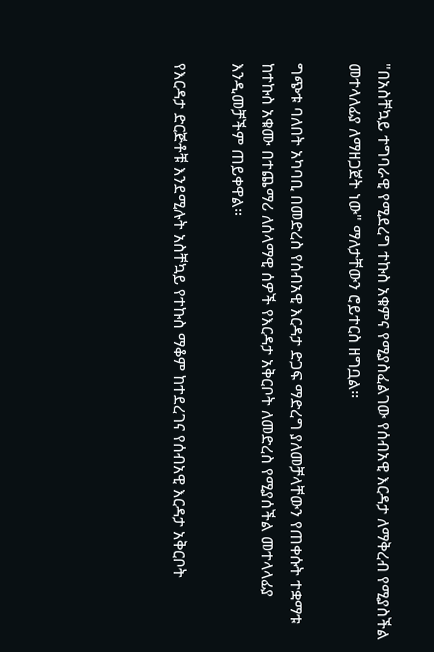"በአስቸኳይ ተግባራዊ የሚደረግ ተኩስ አቁምና የሚያስፈልገው የሰብአዊ እርዳታ ለማቅረብ የሚያስችል መተላለፊያ ለማዘጋጀት ነው" ማለታቸውን ሮይተርስ ዘግቧል።

ግጭቱ ባለበት አካባቢ በመድረስ የሰብአዊ እርዳታ ድጋፍ ማድረግ ያለመቻላቸውን የጠቀሱት ተቋማቱ ከተኩስ አቁሙ በተጨማሪ ለሰላማዊ ሰዎች የእርዳታ አቅርቦት ለመድረስ የሚያሰችል መተላላፊያ እንዲመቻችም ጠይቀዋል።

የእርዳታ ድርጅቶቹ እንደሚሉት አስቸኳይ የተኩስ ማቆም ከተደረገና የሰብአዊ እርዳታ አቅርቦት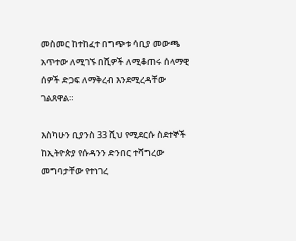መስመር ከተከፈተ በግጭቱ ሳቢያ መውጫ አጥተው ለሚገኙ በሺዎች ለሚቆጠሩ ሰላማዊ ሰዎች ድጋፍ ለማቅረብ እንደሚረዳቸው ገልጸዋል።

እስካሁን ቢያንስ 33 ሺህ የሚደርሱ ስደተኞች ከኢትዮጵያ የሱዳንን ድንበር ተሻግረው መግባታቸው የተነገረ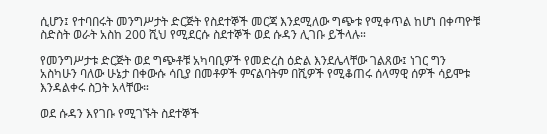ሲሆን፤ የተባበሩት መንግሥታት ድርጅት የስደተኞች መርጃ እንደሚለው ግጭቱ የሚቀጥል ከሆነ በቀጣዮቹ ስድስት ወራት አስከ 200 ሺህ የሚደርሱ ስደተኞች ወደ ሱዳን ሊገቡ ይችላሉ።

የመንግሥታቱ ድርጅት ወደ ግጭቶቹ አካባቢዎች የመድረስ ዕድል እንደሌላቸው ገልጸው፤ ነገር ግን አስካሁን ባለው ሁኔታ በቀውሱ ሳቢያ በመቶዎች ምናልባትም በሺዎች የሚቆጠሩ ሰላማዊ ሰዎች ሳይሞቱ እንዳልቀሩ ስጋት አላቸው።

ወደ ሱዳን እየገቡ የሚገኙት ስደተኞች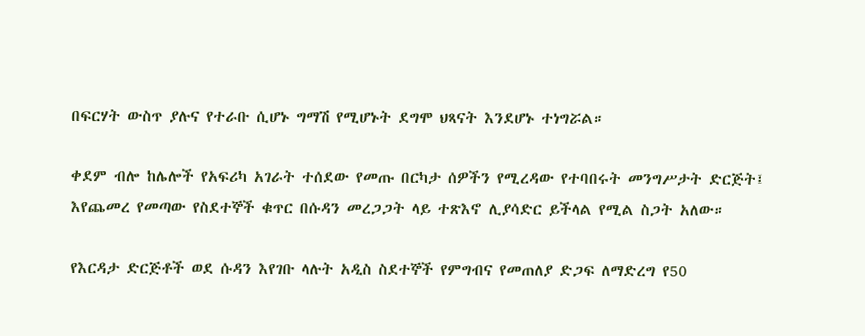በፍርሃት ውስጥ ያሉና የተራቡ ሲሆኑ ግማሽ የሚሆኑት ደግሞ ህጻናት እንደሆኑ ተነግሯል።

ቀደም ብሎ ከሌሎች የአፍሪካ አገራት ተሰደው የመጡ በርካታ ሰዎችን የሚረዳው የተባበሩት መንግሥታት ድርጅት፤ እየጨመረ የመጣው የስደተኞች ቁጥር በሱዳን መረጋጋት ላይ ተጽእኖ ሊያሳድር ይችላል የሚል ስጋት አለው።

የእርዳታ ድርጅቶች ወደ ሱዳን እየገቡ ላሉት አዲስ ስደተኞች የምግብና የመጠለያ ድጋፍ ለማድረግ የ50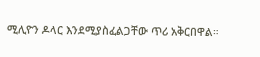ሚሊዮን ዶላር እንደሚያስፈልጋቸው ጥሪ አቅርበዋል።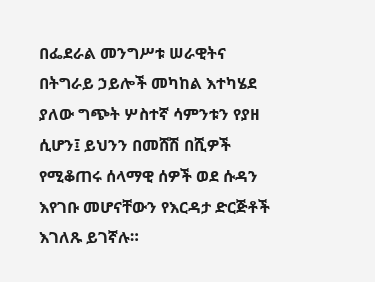በፌደራል መንግሥቱ ሠራዊትና በትግራይ ኃይሎች መካከል እተካሄደ ያለው ግጭት ሦስተኛ ሳምንቱን የያዘ ሲሆን፤ ይህንን በመሸሽ በሺዎች የሚቆጠሩ ሰላማዊ ሰዎች ወደ ሱዳን እየገቡ መሆናቸውን የእርዳታ ድርጅቶች እገለጹ ይገኛሉ።